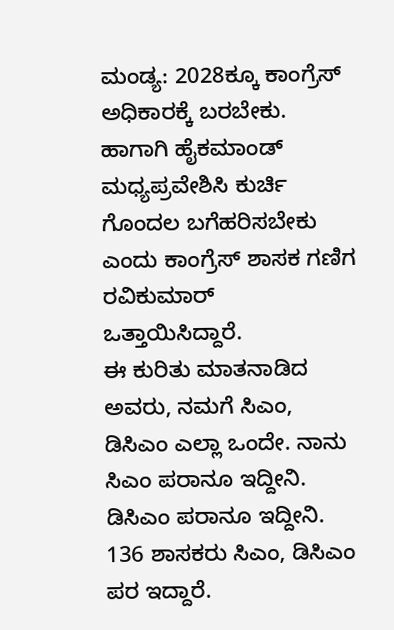ಮಂಡ್ಯ: 2028ಕ್ಕೂ ಕಾಂಗ್ರೆಸ್ ಅಧಿಕಾರಕ್ಕೆ ಬರಬೇಕು. ಹಾಗಾಗಿ ಹೈಕಮಾಂಡ್ ಮಧ್ಯಪ್ರವೇಶಿಸಿ ಕುರ್ಚಿ ಗೊಂದಲ ಬಗೆಹರಿಸಬೇಕು ಎಂದು ಕಾಂಗ್ರೆಸ್ ಶಾಸಕ ಗಣಿಗ ರವಿಕುಮಾರ್ ಒತ್ತಾಯಿಸಿದ್ದಾರೆ.
ಈ ಕುರಿತು ಮಾತನಾಡಿದ ಅವರು, ನಮಗೆ ಸಿಎಂ, ಡಿಸಿಎಂ ಎಲ್ಲಾ ಒಂದೇ. ನಾನು ಸಿಎಂ ಪರಾನೂ ಇದ್ದೀನಿ. ಡಿಸಿಎಂ ಪರಾನೂ ಇದ್ದೀನಿ. 136 ಶಾಸಕರು ಸಿಎಂ, ಡಿಸಿಎಂ ಪರ ಇದ್ದಾರೆ.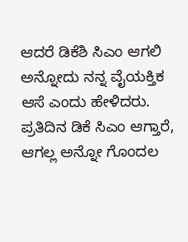ಆದರೆ ಡಿಕೆಶಿ ಸಿಎಂ ಆಗಲಿ ಅನ್ನೋದು ನನ್ನ ವೈಯಕ್ತಿಕ ಆಸೆ ಎಂದು ಹೇಳಿದರು.
ಪ್ರತಿದಿನ ಡಿಕೆ ಸಿಎಂ ಆಗ್ತಾರೆ, ಆಗಲ್ಲ ಅನ್ನೋ ಗೊಂದಲ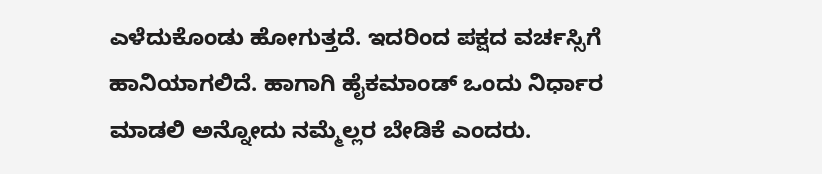ಎಳೆದುಕೊಂಡು ಹೋಗುತ್ತದೆ. ಇದರಿಂದ ಪಕ್ಷದ ವರ್ಚಸ್ಸಿಗೆ ಹಾನಿಯಾಗಲಿದೆ. ಹಾಗಾಗಿ ಹೈಕಮಾಂಡ್ ಒಂದು ನಿರ್ಧಾರ ಮಾಡಲಿ ಅನ್ನೋದು ನಮ್ಮೆಲ್ಲರ ಬೇಡಿಕೆ ಎಂದರು.